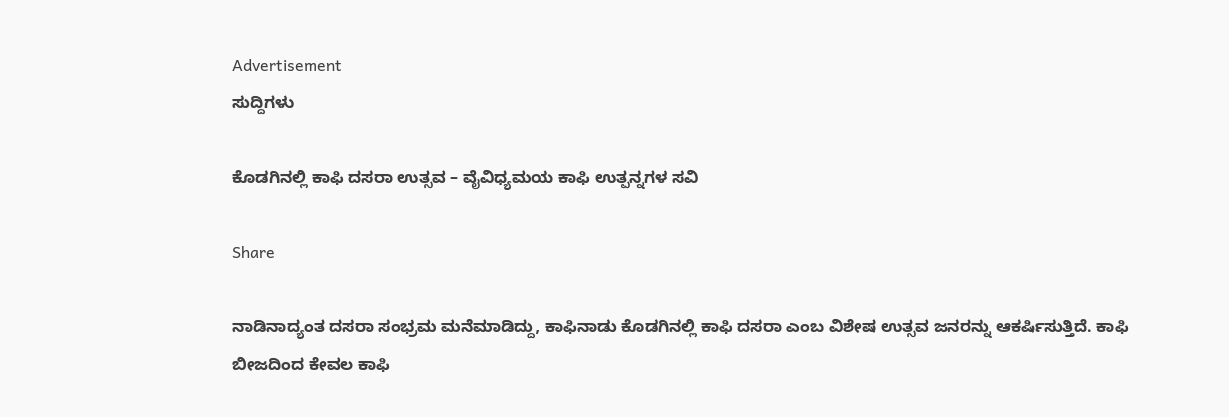Advertisement
ಸುದ್ದಿಗಳು

ಕೊಡಗಿನಲ್ಲಿ ಕಾಫಿ ದಸರಾ ಉತ್ಸವ – ವೈವಿಧ್ಯಮಯ ಕಾಫಿ ಉತ್ಪನ್ನಗಳ ಸವಿ

Share

ನಾಡಿನಾದ್ಯಂತ ದಸರಾ ಸಂಭ್ರಮ ಮನೆಮಾಡಿದ್ದು, ಕಾಫಿನಾಡು ಕೊಡಗಿನಲ್ಲಿ ಕಾಫಿ ದಸರಾ ಎಂಬ ವಿಶೇಷ ಉತ್ಸವ ಜನರನ್ನು ಆಕರ್ಷಿಸುತ್ತಿದೆ. ಕಾಫಿ ಬೀಜದಿಂದ ಕೇವಲ ಕಾಫಿ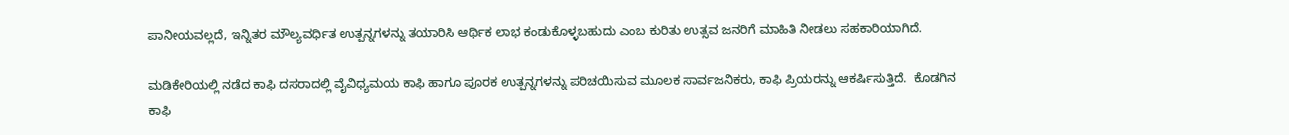ಪಾನೀಯವಲ್ಲದೆ, ಇನ್ನಿತರ ಮೌಲ್ಯವರ್ಧಿತ ಉತ್ಪನ್ನಗಳನ್ನು ತಯಾರಿಸಿ ಆರ್ಥಿಕ ಲಾಭ ಕಂಡುಕೊಳ್ಳಬಹುದು ಎಂಬ ಕುರಿತು ಉತ್ಸವ ಜನರಿಗೆ ಮಾಹಿತಿ ನೀಡಲು ಸಹಕಾರಿಯಾಗಿದೆ.

ಮಡಿಕೇರಿಯಲ್ಲಿ ನಡೆದ ಕಾಫಿ ದಸರಾದಲ್ಲಿ ವೈವಿಧ್ಯಮಯ ಕಾಫಿ ಹಾಗೂ ಪೂರಕ ಉತ್ಪನ್ನಗಳನ್ನು ಪರಿಚಯಿಸುವ ಮೂಲಕ ಸಾರ್ವಜನಿಕರು, ಕಾಫಿ ಪ್ರಿಯರನ್ನು ಆಕರ್ಷಿಸುತ್ತಿದೆ.  ಕೊಡಗಿನ ಕಾಫಿ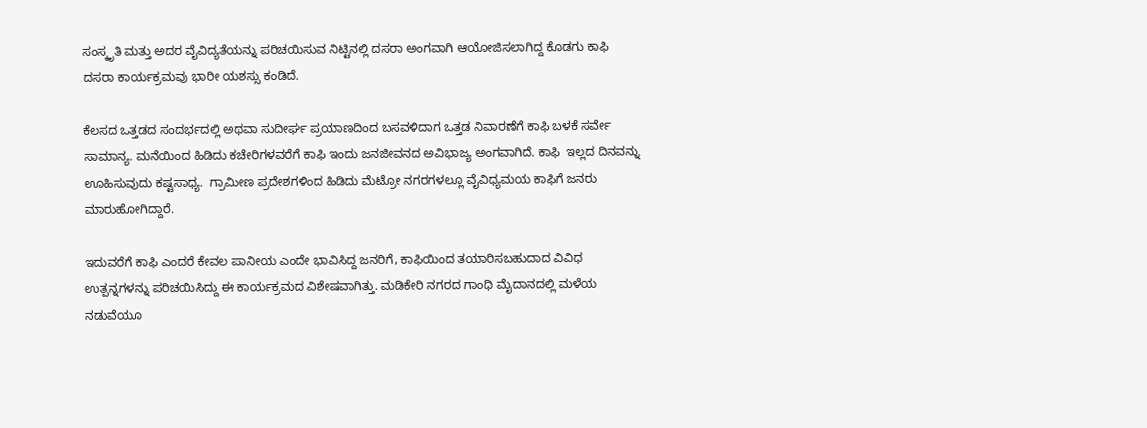ಸಂಸ್ಕೃತಿ ಮತ್ತು ಅದರ ವೈವಿದ್ಯತೆಯನ್ನು ಪರಿಚಯಿಸುವ ನಿಟ್ಟಿನಲ್ಲಿ ದಸರಾ ಅಂಗವಾಗಿ ಆಯೋಜಿಸಲಾಗಿದ್ದ ಕೊಡಗು ಕಾಫಿ ದಸರಾ ಕಾರ್ಯಕ್ರಮವು ಭಾರೀ ಯಶಸ್ಸು ಕಂಡಿದೆ.

ಕೆಲಸದ ಒತ್ತಡದ ಸಂದರ್ಭದಲ್ಲಿ ಅಥವಾ ಸುದೀರ್ಘ ಪ್ರಯಾಣದಿಂದ ಬಸವಳಿದಾಗ ಒತ್ತಡ ನಿವಾರಣೆಗೆ ಕಾಫಿ ಬಳಕೆ ಸರ್ವೇ ಸಾಮಾನ್ಯ. ಮನೆಯಿಂದ ಹಿಡಿದು ಕಚೇರಿಗಳವರೆಗೆ ಕಾಫಿ ಇಂದು ಜನಜೀವನದ ಅವಿಭಾಜ್ಯ ಅಂಗವಾಗಿದೆ. ಕಾಫಿ  ಇಲ್ಲದ ದಿನವನ್ನು ಊಹಿಸುವುದು ಕಷ್ಟಸಾಧ್ಯ.  ಗ್ರಾಮೀಣ ಪ್ರದೇಶಗಳಿಂದ ಹಿಡಿದು ಮೆಟ್ರೋ ನಗರಗಳಲ್ಲೂ ವೈವಿಧ್ಯಮಯ ಕಾಫಿಗೆ ಜನರು ಮಾರುಹೋಗಿದ್ದಾರೆ.

ಇದುವರೆಗೆ ಕಾಫಿ ಎಂದರೆ ಕೇವಲ ಪಾನೀಯ ಎಂದೇ ಭಾವಿಸಿದ್ದ ಜನರಿಗೆ, ಕಾಫಿಯಿಂದ ತಯಾರಿಸಬಹುದಾದ ವಿವಿಧ ಉತ್ಪನ್ನಗಳನ್ನು ಪರಿಚಯಿಸಿದ್ದು ಈ ಕಾರ್ಯಕ್ರಮದ ವಿಶೇಷವಾಗಿತ್ತು. ಮಡಿಕೇರಿ ನಗರದ ಗಾಂಧಿ ಮೈದಾನದಲ್ಲಿ ಮಳೆಯ ನಡುವೆಯೂ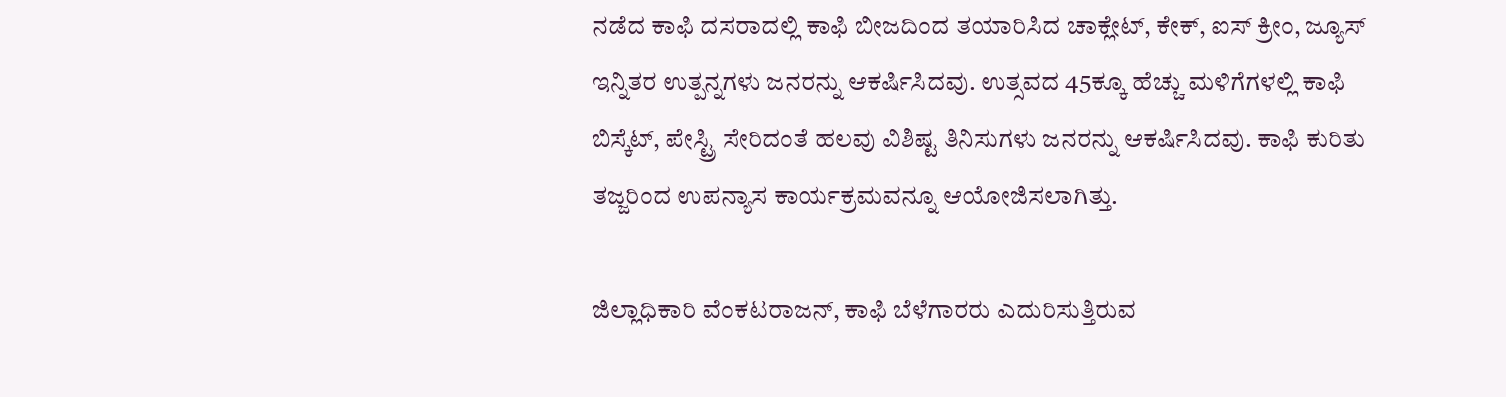ನಡೆದ ಕಾಫಿ ದಸರಾದಲ್ಲಿ ಕಾಫಿ ಬೀಜದಿಂದ ತಯಾರಿಸಿದ ಚಾಕ್ಲೇಟ್, ಕೇಕ್, ಐಸ್ ಕ್ರೀಂ, ಜ್ಯೂಸ್ ಇನ್ನಿತರ ಉತ್ಪನ್ನಗಳು ಜನರನ್ನು ಆಕರ್ಷಿಸಿದವು. ಉತ್ಸವದ 45ಕ್ಕೂ ಹೆಚ್ಚು ಮಳಿಗೆಗಳಲ್ಲಿ ಕಾಫಿ ಬಿಸ್ಕೆಟ್, ಪೇಸ್ಟ್ರಿ ಸೇರಿದಂತೆ ಹಲವು ವಿಶಿಷ್ಟ ತಿನಿಸುಗಳು ಜನರನ್ನು ಆಕರ್ಷಿಸಿದವು. ಕಾಫಿ ಕುರಿತು ತಜ್ಜರಿಂದ ಉಪನ್ಯಾಸ ಕಾರ್ಯಕ್ರಮವನ್ನೂ ಆಯೋಜಿಸಲಾಗಿತ್ತು.

ಜಿಲ್ಲಾಧಿಕಾರಿ ವೆಂಕಟರಾಜನ್, ಕಾಫಿ ಬೆಳೆಗಾರರು ಎದುರಿಸುತ್ತಿರುವ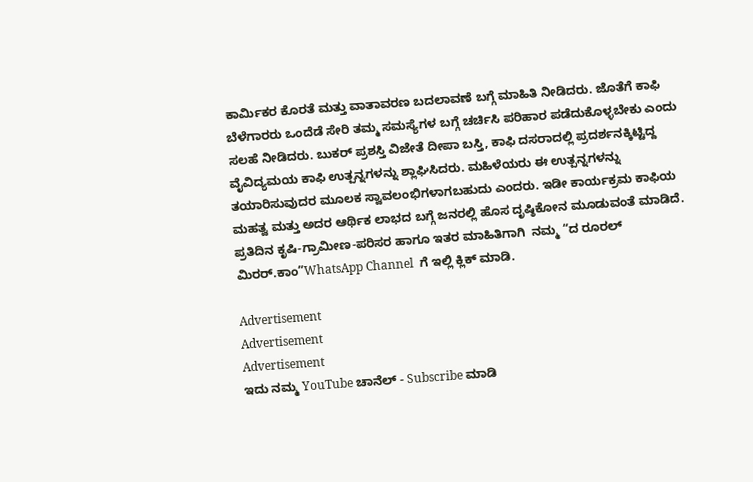ಕಾರ್ಮಿಕರ ಕೊರತೆ ಮತ್ತು ವಾತಾವರಣ ಬದಲಾವಣೆ ಬಗ್ಗೆ ಮಾಹಿತಿ ನೀಡಿದರು. ಜೊತೆಗೆ ಕಾಫಿ ಬೆಳೆಗಾರರು ಒಂದೆಡೆ ಸೇರಿ ತಮ್ಮ ಸಮಸ್ಯೆಗಳ ಬಗ್ಗೆ ಚರ್ಚಿಸಿ ಪರಿಹಾರ ಪಡೆದುಕೊಳ್ಳಬೇಕು ಎಂದು ಸಲಹೆ ನೀಡಿದರು. ಬುಕರ್ ಪ್ರಶಸ್ತಿ ವಿಜೇತೆ ದೀಪಾ ಬಸ್ತಿ, ಕಾಫಿ ದಸರಾದಲ್ಲಿ ಪ್ರದರ್ಶನಕ್ಕಿಟ್ಟಿದ್ದ ವೈವಿದ್ಯಮಯ ಕಾಫಿ ಉತ್ಪನ್ನಗಳನ್ನು ಶ್ಲಾಘಿಸಿದರು. ಮಹಿಳೆಯರು ಈ ಉತ್ಪನ್ನಗಳನ್ನು ತಯಾರಿಸುವುದರ ಮೂಲಕ ಸ್ವಾವಲಂಭಿಗಳಾಗಬಹುದು ಎಂದರು. ಇಡೀ ಕಾರ್ಯಕ್ರಮ ಕಾಫಿಯ ಮಹತ್ವ ಮತ್ತು ಅದರ ಆರ್ಥಿಕ ಲಾಭದ ಬಗ್ಗೆ ಜನರಲ್ಲಿ ಹೊಸ ದೃಷ್ಠಿಕೋನ ಮೂಡುವಂತೆ ಮಾಡಿದೆ. ಪ್ರತಿದಿನ ಕೃಷಿ-ಗ್ರಾಮೀಣ-ಪರಿಸರ ಹಾಗೂ ಇತರ ಮಾಹಿತಿಗಾಗಿ  ನಮ್ಮ “ದ ರೂರಲ್‌ ಮಿರರ್.ಕಾಂ”WhatsApp Channel  ಗೆ ಇಲ್ಲಿ ಕ್ಲಿಕ್‌ ಮಾಡಿ.

Advertisement
Advertisement
Advertisement
ಇದು ನಮ್ಮ YouTube ಚಾನೆಲ್ - Subscribe ಮಾಡಿ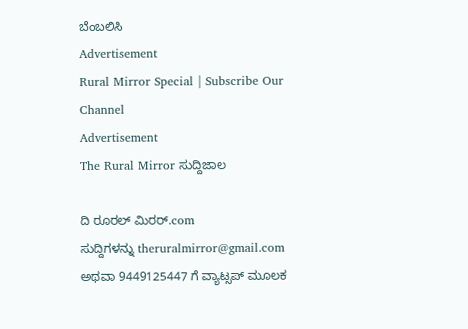ಬೆಂಬಲಿಸಿ
Advertisement
Rural Mirror Special | Subscribe Our Channel
Advertisement
The Rural Mirror ಸುದ್ದಿಜಾಲ

ದಿ ರೂರಲ್‌ ಮಿರರ್.com ಸುದ್ದಿಗಳನ್ನು ‌theruralmirror@gmail.com ಅಥವಾ 9449125447 ಗೆ ವ್ಯಾಟ್ಸಪ್ ಮೂಲಕ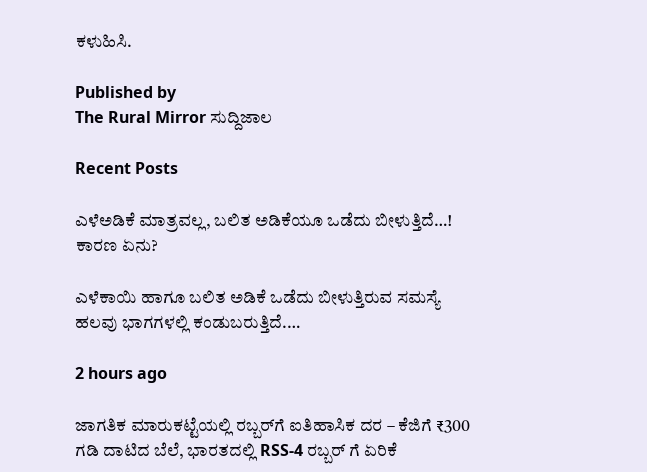ಕಳುಹಿಸಿ.

Published by
The Rural Mirror ಸುದ್ದಿಜಾಲ

Recent Posts

ಎಳೆಅಡಿಕೆ ಮಾತ್ರವಲ್ಲ, ಬಲಿತ ಅಡಿಕೆಯೂ ಒಡೆದು ಬೀಳುತ್ತಿದೆ…! ಕಾರಣ ಏನು?

ಎಳೆಕಾಯಿ ಹಾಗೂ ಬಲಿತ ಅಡಿಕೆ ಒಡೆದು ಬೀಳುತ್ತಿರುವ ಸಮಸ್ಯೆ ಹಲವು ಭಾಗಗಳಲ್ಲಿ ಕಂಡುಬರುತ್ತಿದೆ.…

2 hours ago

ಜಾಗತಿಕ ಮಾರುಕಟ್ಟೆಯಲ್ಲಿ ರಬ್ಬರ್‌ಗೆ ಐತಿಹಾಸಿಕ ದರ – ಕೆಜಿಗೆ ₹300 ಗಡಿ ದಾಟಿದ ಬೆಲೆ, ಭಾರತದಲ್ಲಿ RSS-4 ರಬ್ಬರ್‌ ಗೆ ಏರಿಕೆ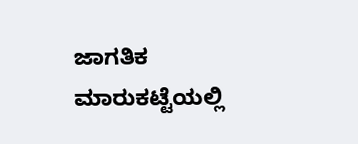ಜಾಗತಿಕ ಮಾರುಕಟ್ಟೆಯಲ್ಲಿ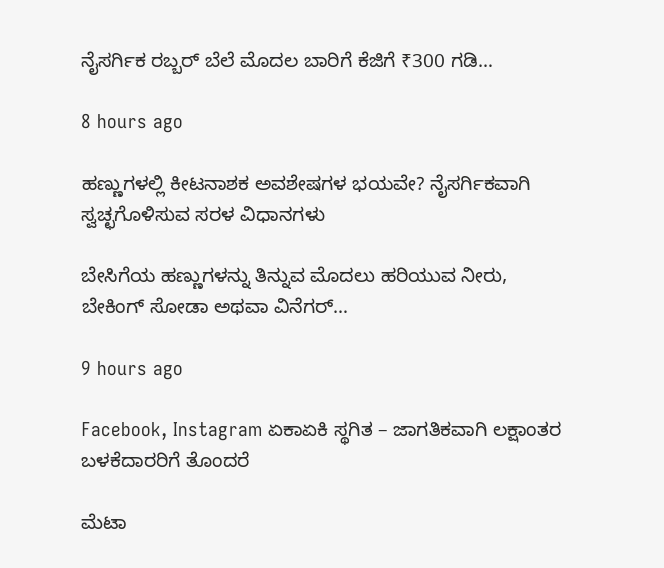ನೈಸರ್ಗಿಕ ರಬ್ಬರ್ ಬೆಲೆ ಮೊದಲ ಬಾರಿಗೆ ಕೆಜಿಗೆ ₹300 ಗಡಿ…

8 hours ago

ಹಣ್ಣುಗಳಲ್ಲಿ ಕೀಟನಾಶಕ ಅವಶೇಷಗಳ ಭಯವೇ? ನೈಸರ್ಗಿಕವಾಗಿ ಸ್ವಚ್ಛಗೊಳಿಸುವ ಸರಳ ವಿಧಾನಗಳು

ಬೇಸಿಗೆಯ ಹಣ್ಣುಗಳನ್ನು ತಿನ್ನುವ ಮೊದಲು ಹರಿಯುವ ನೀರು, ಬೇಕಿಂಗ್ ಸೋಡಾ ಅಥವಾ ವಿನೆಗರ್…

9 hours ago

Facebook, Instagram ಏಕಾಏಕಿ ಸ್ಥಗಿತ – ಜಾಗತಿಕವಾಗಿ ಲಕ್ಷಾಂತರ ಬಳಕೆದಾರರಿಗೆ ತೊಂದರೆ

ಮೆಟಾ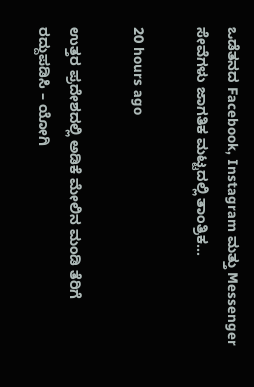ಒಡೆತನದ Facebook, Instagram ಮತ್ತು Messenger ಸೇವೆಗಳು ಜಾಗತಿಕ ಮಟ್ಟದಲ್ಲಿ ತಾಂತ್ರಿಕ…

20 hours ago

ಉತ್ತರ ಪ್ರದೇಶದಲ್ಲಿ ಅಡಿಕೆ ಮೇಲಿನ ಮಂಡಿ ತೆರಿಗೆ ರದ್ದುಪಡಿಸಿ – ಯೋಗಿ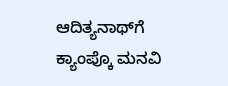ಆದಿತ್ಯನಾಥ್‌ಗೆ ಕ್ಯಾಂಪ್ಕೊ ಮನವಿ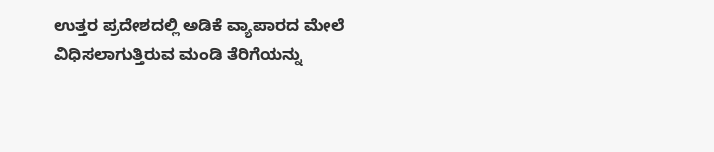ಉತ್ತರ ಪ್ರದೇಶದಲ್ಲಿ ಅಡಿಕೆ ವ್ಯಾಪಾರದ ಮೇಲೆ ವಿಧಿಸಲಾಗುತ್ತಿರುವ ಮಂಡಿ ತೆರಿಗೆಯನ್ನು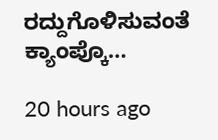ರದ್ದುಗೊಳಿಸುವಂತೆ ಕ್ಯಾಂಪ್ಕೊ…

20 hours ago